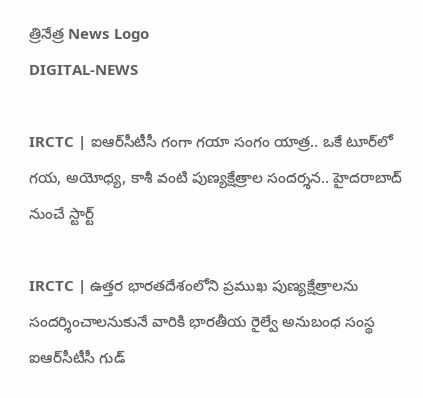త్రినేత్ర News Logo
DIGITAL-NEWS

IRCTC | ఐఆర్‌సీటీసీ గంగా గయా సంగం యాత్ర.. ఒకే టూర్‌లో గ‌య‌, అయోధ్య, కాశీ వంటి పుణ్య‌క్షేత్రాల సంద‌ర్శ‌న‌.. హైద‌రాబాద్ నుంచే స్టార్ట్‌

IRCTC | ఉత్తర భారతదేశంలోని ప్ర‌ముఖ పుణ్య‌క్షేత్రాల‌ను సంద‌ర్శించాల‌నుకునే వారికి భార‌తీయ రైల్వే అనుబంధ సంస్థ ఐఆర్‌సీటీసీ గుడ్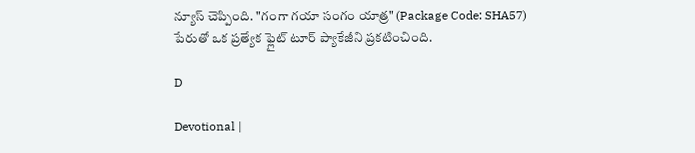న్యూస్ చెప్పింది. "గంగా గయా సంగం యాత్ర" (Package Code: SHA57) పేరుతో ఒక ప్రత్యేక ఫ్లైట్ టూర్ ప్యాకేజీని ప్ర‌క‌టించింది.

D

Devotional |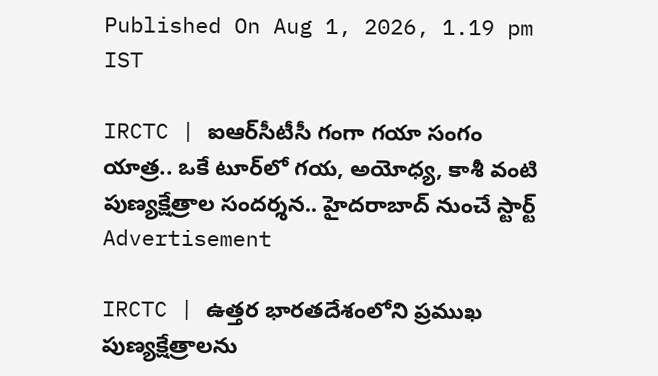Published On Aug 1, 2026, 1.19 pm IST

IRCTC | ఐఆర్‌సీటీసీ గంగా గయా సంగం యాత్ర.. ఒకే టూర్‌లో గ‌య‌, అయోధ్య, కాశీ వంటి పుణ్య‌క్షేత్రాల సంద‌ర్శ‌న‌.. హైద‌రాబాద్ నుంచే స్టార్ట్‌
Advertisement

IRCTC | ఉత్తర భారతదేశంలోని ప్ర‌ముఖ పుణ్య‌క్షేత్రాల‌ను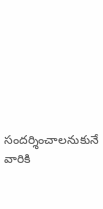సంద‌ర్శించాల‌నుకునే వారికి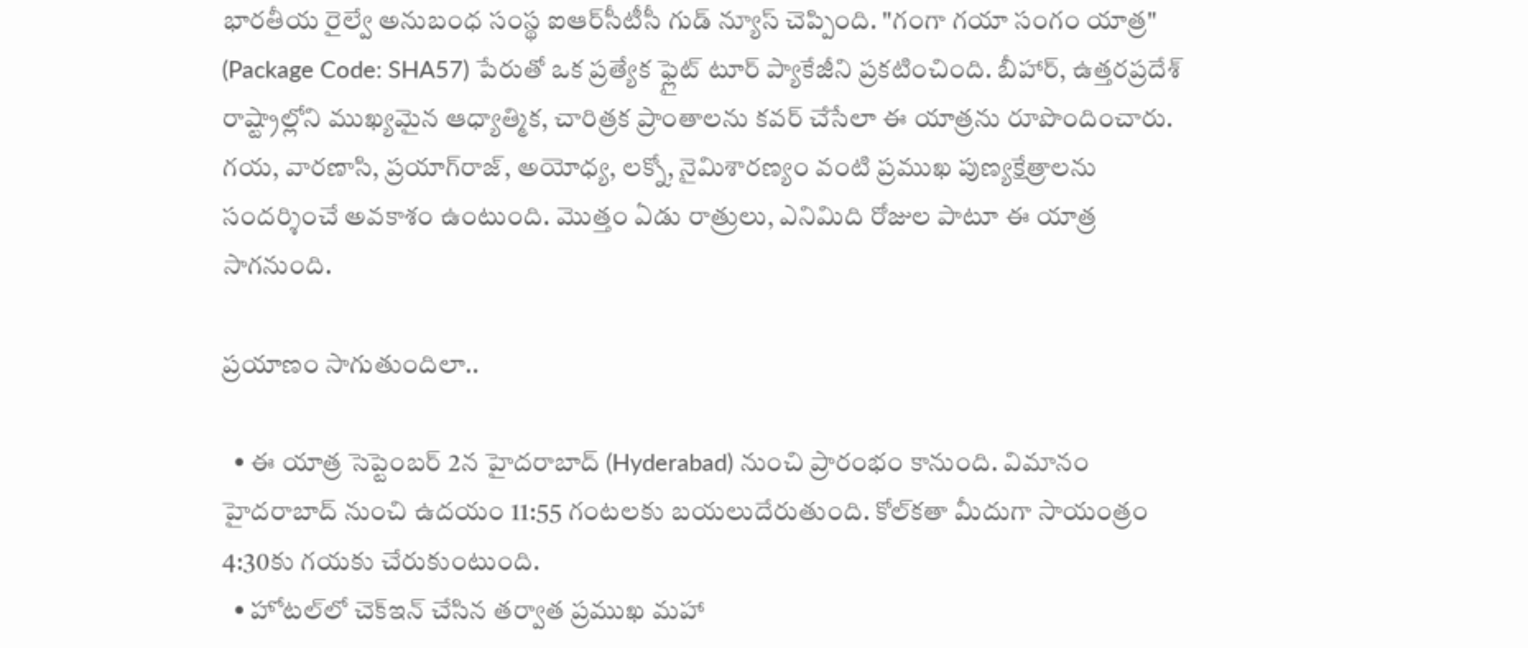భార‌తీయ రైల్వే అనుబంధ సంస్థ ఐఆర్‌సీటీసీ గుడ్ న్యూస్ చెప్పింది. "గంగా గయా సంగం యాత్ర" (Package Code: SHA57) పేరుతో ఒక ప్రత్యేక ఫ్లైట్ టూర్ ప్యాకేజీని ప్ర‌క‌టించింది. బీహార్, ఉత్తరప్రదేశ్ రాష్ట్రాల్లోని ముఖ్యమైన ఆధ్యాత్మిక, చారిత్రక ప్రాంతాలను కవర్ చేసేలా ఈ యాత్రను రూపొందించారు. గయ, వారణాసి, ప్రయాగ్‌రాజ్, అయోధ్య, లక్నో, నైమిశారణ్యం వంటి ప్ర‌ముఖ పుణ్య‌క్షేత్రాల‌ను సంద‌ర్శించే అవ‌కాశం ఉంటుంది. మొత్తం ఏడు రాత్రులు, ఎనిమిది రోజుల పాటూ ఈ యాత్ర సాగ‌నుంది.

ప్ర‌యాణం సాగుతుందిలా..

  • ఈ యాత్ర సెప్టెంబ‌ర్ 2న హైద‌రాబాద్ (Hyderabad) నుంచి ప్రారంభం కానుంది. విమానం హైదరాబాద్ నుంచి ఉదయం 11:55 గంటలకు బయలుదేరుతుంది. కోల్‌క‌తా మీదుగా సాయంత్రం 4:30కు గ‌య‌కు చేరుకుంటుంది.
  • హోట‌ల్‌లో చెక్ఇన్ చేసిన త‌ర్వాత ప్ర‌ముఖ మ‌హా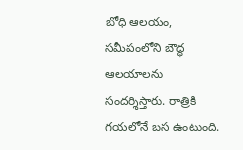బోధి ఆల‌యం, స‌మీపంలోని బౌద్ధ ఆల‌యాల‌ను సంద‌ర్శిస్తారు. రాత్రికి గ‌యలోనే బ‌స ఉంటుంది.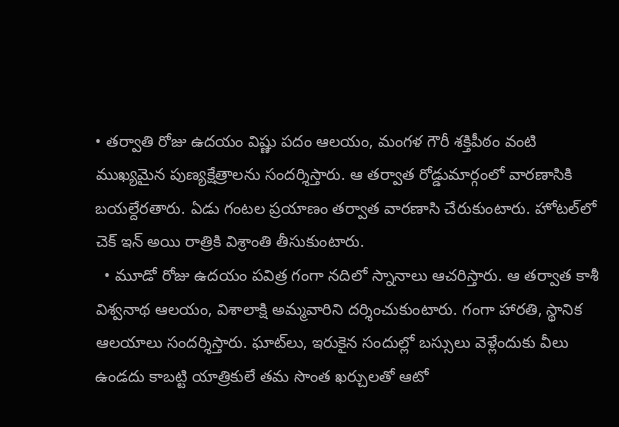• త‌ర్వాతి రోజు ఉద‌యం విష్ణు ప‌దం ఆల‌యం, మంగ‌ళ గౌరీ శ‌క్తిపీఠం వంటి ముఖ్య‌మైన పుణ్య‌క్షేత్రాల‌ను సంద‌ర్శిస్తారు. ఆ త‌ర్వాత రోడ్డుమార్గంలో వార‌ణాసికి బ‌య‌ల్దేర‌తారు. ఏడు గంట‌ల ప్ర‌యాణం త‌ర్వాత వార‌ణాసి చేరుకుంటారు. హోట‌ల్‌లో చెక్ ఇన్ అయి రాత్రికి విశ్రాంతి తీసుకుంటారు.
  • మూడో రోజు ఉద‌యం పవిత్ర గంగా నదిలో స్నానాలు ఆచ‌రిస్తారు. ఆ త‌ర్వాత‌ కాశీ విశ్వనాథ ఆల‌యం, విశాలాక్షి అమ్మవారిని ద‌ర్శించుకుంటారు. గంగా హారతి, స్థానిక ఆలయాలు సందర్శిస్తారు. ఘాట్‌లు, ఇరుకైన సందుల్లో బ‌స్సులు వెళ్లేందుకు వీలు ఉండ‌దు కాబ‌ట్టి యాత్రికులే త‌మ సొంత ఖ‌ర్చుల‌తో ఆటో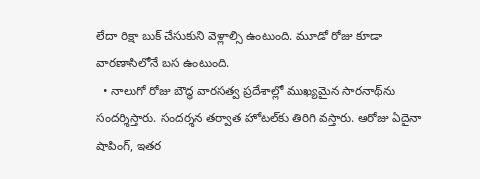లేదా రిక్షా బుక్ చేసుకుని వెళ్లాల్సి ఉంటుంది. మూడో రోజు కూడా వార‌ణాసిలోనే బ‌స ఉంటుంది.
  • నాలుగో రోజు బౌద్ధ వారసత్వ ప్రదేశాల్లో ముఖ్యమైన సారనాథ్‌ను సందర్శిస్తారు. సందర్శన తర్వాత హోటల్‌కు తిరిగి వస్తారు. ఆరోజు ఏదైనా షాపింగ్‌, ఇత‌ర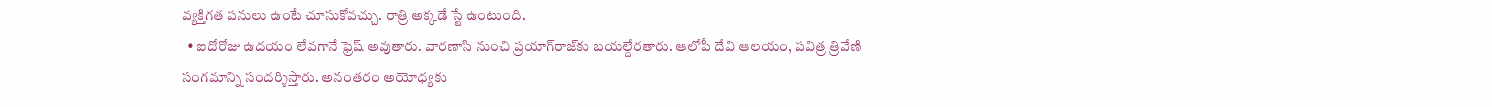వ్య‌క్తిగ‌త ప‌నులు ఉంటే చూసుకోవ‌చ్చు. రాత్రి అక్క‌డే స్టే ఉంటుంది.
  • ఐదోరోజు ఉద‌యం లేవ‌గానే ఫ్రెష్ అవుతారు. వార‌ణాసి నుంచి ప్ర‌యాగ్‌రాజ్‌కు బ‌య‌ల్దేర‌తారు. ఆలోపీ దేవి ఆల‌యం, ప‌విత్ర త్రివేణి సంగ‌మాన్ని సంద‌ర్శిస్తారు. అనంత‌రం అయోధ్య‌కు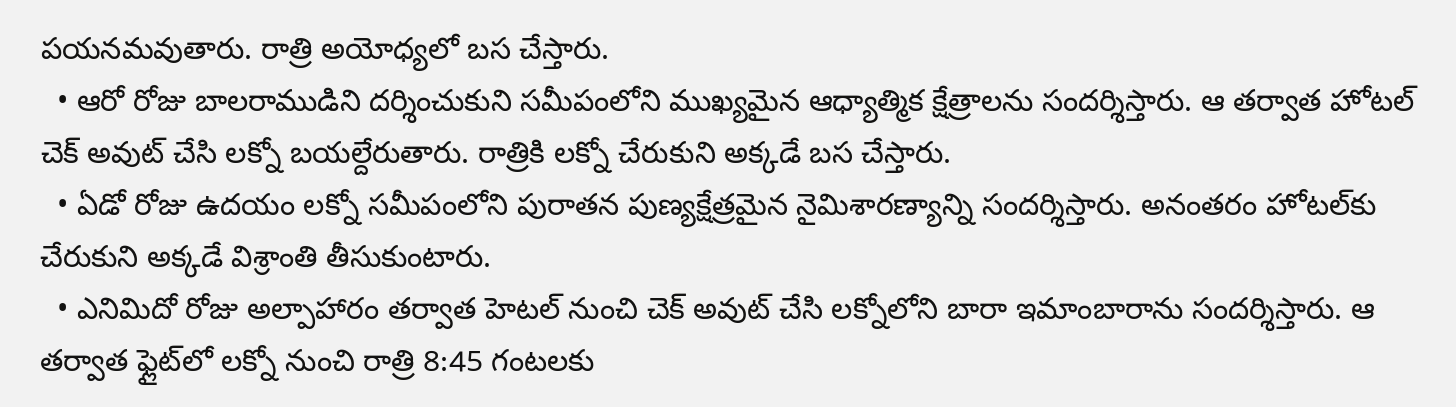ప‌య‌న‌మ‌వుతారు. రాత్రి అయోధ్య‌లో బ‌స చేస్తారు.
  • ఆరో రోజు బాల‌రాముడిని ద‌ర్శించుకుని స‌మీపంలోని ముఖ్య‌మైన ఆధ్యాత్మిక క్షేత్రాల‌ను సంద‌ర్శిస్తారు. ఆ త‌ర్వాత హోట‌ల్ చెక్ అవుట్ చేసి ల‌క్నో బ‌య‌ల్దేరుతారు. రాత్రికి ల‌క్నో చేరుకుని అక్క‌డే బ‌స చేస్తారు.
  • ఏడో రోజు ఉద‌యం ల‌క్నో స‌మీపంలోని పురాత‌న పుణ్య‌క్షేత్రమైన నైమిశార‌ణ్యాన్ని సంద‌ర్శిస్తారు. అనంత‌రం హోట‌ల్‌కు చేరుకుని అక్క‌డే విశ్రాంతి తీసుకుంటారు.
  • ఎనిమిదో రోజు అల్పాహారం త‌ర్వాత హెట‌ల్ నుంచి చెక్ అవుట్ చేసి ల‌క్నోలోని బారా ఇమాంబారాను సంద‌ర్శిస్తారు. ఆ త‌ర్వాత ఫ్లైట్‌లో ల‌క్నో నుంచి రాత్రి 8:45 గంట‌ల‌కు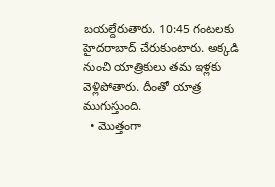బ‌య‌ల్దేరుతారు. 10:45 గంట‌ల‌కు హైద‌రాబాద్ చేరుకుంటారు. అక్క‌డి నుంచి యాత్రికులు త‌మ ఇళ్ల‌కు వెళ్లిపోతారు. దీంతో యాత్ర ముగుస్తుంది.
  • మొత్తంగా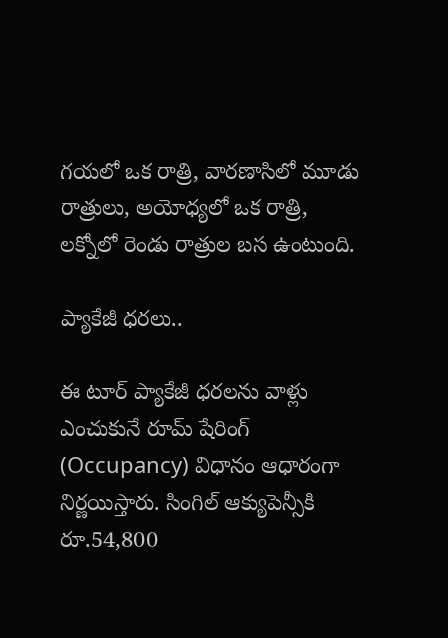గయ‌లో ఒక రాత్రి, వారణాసిలో మూడు రాత్రులు, అయోధ్యలో ఒక రాత్రి, లక్నోలో రెండు రాత్రుల బస ఉంటుంది.

ప్యాకేజీ ధ‌ర‌లు..

ఈ టూర్ ప్యాకేజీ ధరలను వాళ్లు ఎంచుకునే రూమ్ షేరింగ్ (Occupancy) విధానం ఆధారంగా నిర్ణయిస్తారు. సింగిల్ ఆక్యుపెన్సీకి రూ.54,800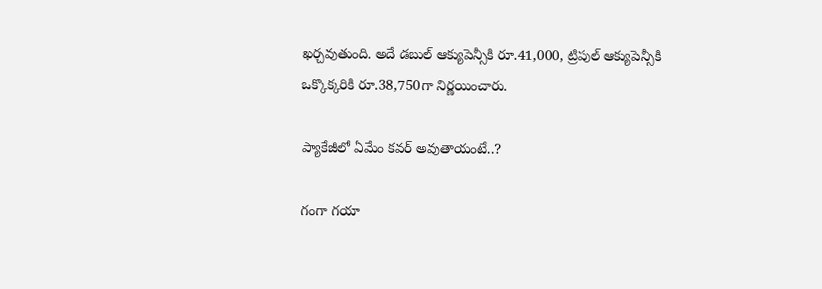ఖ‌ర్చ‌వుతుంది. అదే డ‌బుల్ ఆక్యుపెన్సీకి రూ.41,000, ట్రిపుల్ ఆక్యుపెన్సీకి ఒక్కొక్కరికి రూ.38,750గా నిర్ణయించారు.

ప్యాకేజీలో ఏమేం కవర్ అవుతాయంటే..?

గంగా గయా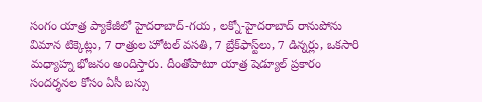సంగం యాత్ర ప్యాకేజీలో హైదరాబాద్-గయ , లక్నో-హైదరాబాద్ రానుపోను విమాన టిక్కెట్లు, 7 రాత్రుల హోటల్ వసతి, 7 బ్రేక్‌ఫాస్ట్‌లు, 7 డిన్నర్లు, ఒకసారి మధ్యాహ్న భోజనం అందిస్తారు. దీంతోపాటూ యాత్ర షెడ్యూల్ ప్రకారం సందర్శనల కోసం ఏసీ బస్సు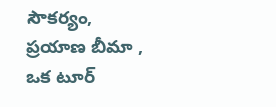సౌక‌ర్యం, ప్రయాణ బీమా , ఒక టూర్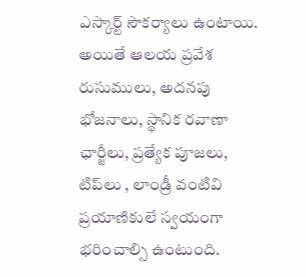ఎస్కార్ట్ సౌకర్యాలు ఉంటాయి. అయితే ఆలయ ప్రవేశ రుసుములు, అదనపు భోజనాలు, స్థానిక ర‌వాణా ఛార్జీలు, ప్రత్యేక పూజలు, టిప్‌లు , లాండ్రీ వంటివి ప్రయాణికులే స్వయంగా భరించాల్సి ఉంటుంది.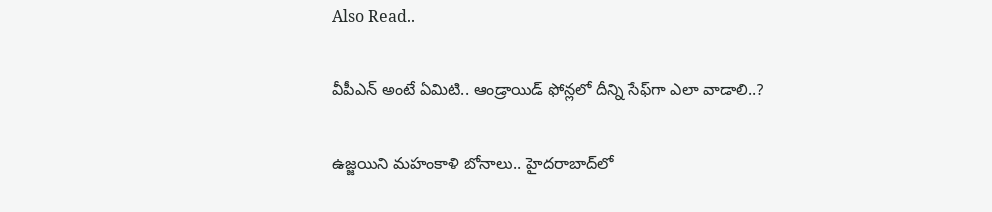Also Read..

వీపీఎన్ అంటే ఏమిటి.. ఆండ్రాయిడ్ ఫోన్ల‌లో దీన్ని సేఫ్‌గా ఎలా వాడాలి..?

ఉజ్జ‌యిని మ‌హంకాళి బోనాలు.. హైద‌రాబాద్‌లో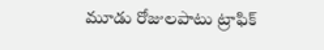మూడు రోజుల‌పాటు ట్రాఫిక్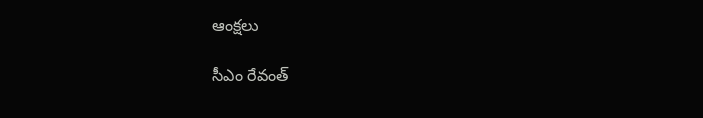ఆంక్ష‌లు

సీఎం రేవంత్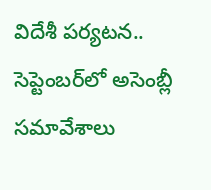విదేశీ ప‌ర్య‌ట‌న‌.. సెప్టెంబ‌ర్‌లో అసెంబ్లీ సమావేశాలు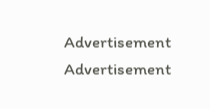Advertisement
Advertisement